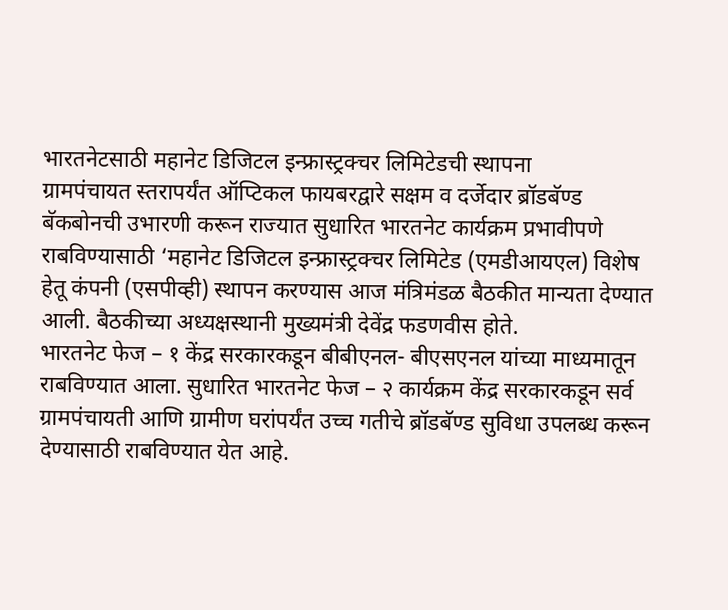भारतनेटसाठी महानेट डिजिटल इन्फ्रास्ट्रक्चर लिमिटेडची स्थापना
ग्रामपंचायत स्तरापर्यंत ऑप्टिकल फायबरद्वारे सक्षम व दर्जेदार ब्रॉडबॅण्ड बॅकबोनची उभारणी करून राज्यात सुधारित भारतनेट कार्यक्रम प्रभावीपणे राबविण्यासाठी ‘महानेट डिजिटल इन्फ्रास्ट्रक्चर लिमिटेड (एमडीआयएल) विशेष हेतू कंपनी (एसपीव्ही) स्थापन करण्यास आज मंत्रिमंडळ बैठकीत मान्यता देण्यात आली. बैठकीच्या अध्यक्षस्थानी मुख्यमंत्री देवेंद्र फडणवीस होते.
भारतनेट फेज – १ केंद्र सरकारकडून बीबीएनल- बीएसएनल यांच्या माध्यमातून राबविण्यात आला. सुधारित भारतनेट फेज – २ कार्यक्रम केंद्र सरकारकडून सर्व ग्रामपंचायती आणि ग्रामीण घरांपर्यंत उच्च गतीचे ब्रॉडबॅण्ड सुविधा उपलब्ध करून देण्यासाठी राबविण्यात येत आहे.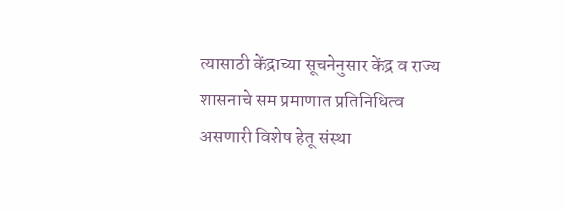त्यासाठी केंद्राच्या सूचनेनुसार केंद्र व राज्य शासनाचे सम प्रमाणात प्रतिनिधित्व असणारी विशेष हेतू संस्था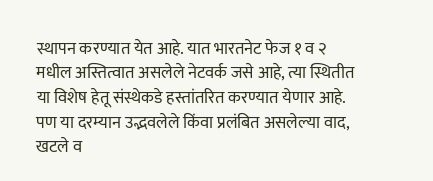स्थापन करण्यात येत आहे. यात भारतनेट फेज १ व २ मधील अस्तित्वात असलेले नेटवर्क जसे आहे, त्या स्थितीत या विशेष हेतू संस्थेकडे हस्तांतरित करण्यात येणार आहे. पण या दरम्यान उद्भवलेले किंवा प्रलंबित असलेल्या वाद, खटले व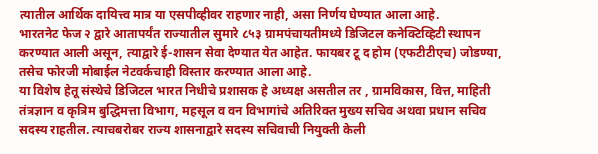त्यातील आर्थिक दायित्त्व मात्र या एसपीव्हीवर राहणार नाही, असा निर्णय घेण्यात आला आहे.
भारतनेट फेज २ द्वारे आतापर्यंत राज्यातील सुमारे ८५३ ग्रामपंचायतीमध्ये डिजिटल कनेक्टिव्हिटी स्थापन करण्यात आली असून, त्याद्वारे ई-शासन सेवा देण्यात येत आहेत. फायबर टू द होम (एफटीटीएच) जोडण्या, तसेच फोरजी मोबाईल नेटवर्कचाही विस्तार करण्यात आला आहे.
या विशेष हेतू संस्थेचे डिजिटल भारत निधीचे प्रशासक हे अध्यक्ष असतील तर , ग्रामविकास, वित्त, माहिती तंत्रज्ञान व कृत्रिम बुद्धिमत्ता विभाग, महसूल व वन विभागांचे अतिरिक्त मुख्य सचिव अथवा प्रधान सचिव सदस्य राहतील. त्याचबरोबर राज्य शासनाद्वारे सदस्य सचिवाची नियुक्ती केली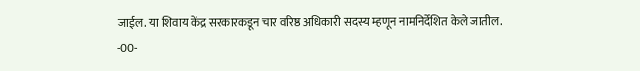जाईल. या शिवाय केंद्र सरकारकडून चार वरिष्ठ अधिकारी सदस्य म्हणून नामनिर्देशित केले जातील.
-00-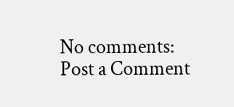No comments:
Post a Comment